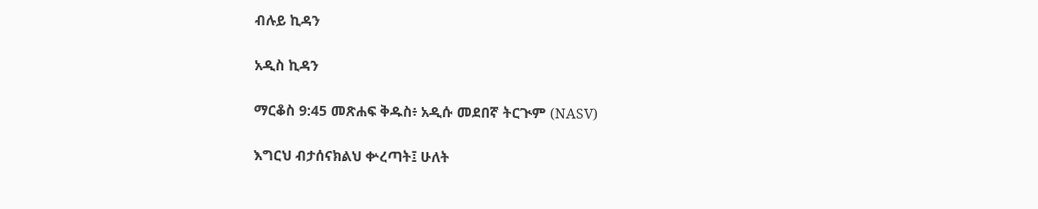ብሉይ ኪዳን

አዲስ ኪዳን

ማርቆስ 9:45 መጽሐፍ ቅዱስ፥ አዲሱ መደበኛ ትርጒም (NASV)

እግርህ ብታሰናክልህ ቍረጣት፤ ሁለት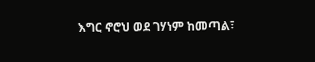እግር ኖሮህ ወደ ገሃነም ከመጣል፣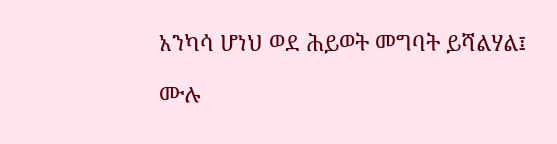አንካሳ ሆነህ ወደ ሕይወት መግባት ይሻልሃል፤

ሙሉ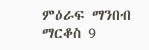ምዕራፍ ማንበብ ማርቆስ 9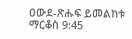ዐውደ-ጽሑፍ ይመልከቱ ማርቆስ 9:45